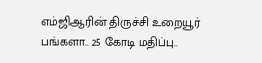எம்ஜிஆரின் திருச்சி உறையூர் பங்களா.. 25 கோடி மதிப்பு..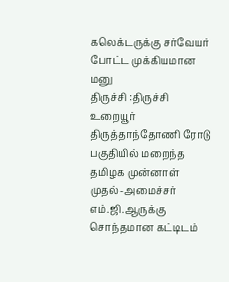கலெக்டருக்கு சர்வேயர் போட்ட முக்கியமான மனு
திருச்சி :திருச்சி உறையூர் திருத்தாந்தோணி ரோடு பகுதியில் மறைந்த தமிழக முன்னாள் முதல்-அமைச்சர் எம்.ஜி.ஆருக்கு சொந்தமான கட்டிடம்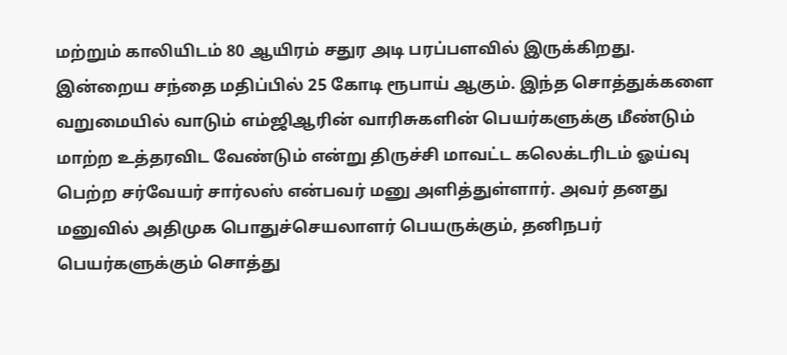மற்றும் காலியிடம் 80 ஆயிரம் சதுர அடி பரப்பளவில் இருக்கிறது. இன்றைய சந்தை மதிப்பில் 25 கோடி ரூபாய் ஆகும். இந்த சொத்துக்களை வறுமையில் வாடும் எம்ஜிஆரின் வாரிசுகளின் பெயர்களுக்கு மீண்டும் மாற்ற உத்தரவிட வேண்டும் என்று திருச்சி மாவட்ட கலெக்டரிடம் ஓய்வு பெற்ற சர்வேயர் சார்லஸ் என்பவர் மனு அளித்துள்ளார். அவர் தனது மனுவில் அதிமுக பொதுச்செயலாளர் பெயருக்கும், தனிநபர் பெயர்களுக்கும் சொத்து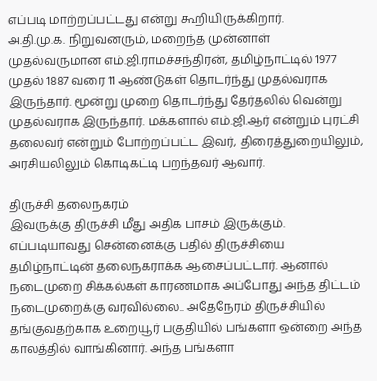எப்படி மாற்றப்பட்டது என்று கூறியிருக்கிறார்.
அ.தி.மு.க. நிறுவனரும், மறைந்த முன்னாள் முதல்வருமான எம்.ஜி.ராமச்சந்திரன், தமிழ்நாட்டில் 1977 முதல் 1887 வரை 11 ஆண்டுகள் தொடர்ந்து முதல்வராக இருந்தார். மூன்று முறை தொடர்ந்து தேர்தலில் வென்று முதல்வராக இருந்தார். மக்களால் எம்.ஜி.ஆர் என்றும் புரட்சி தலைவர் என்றும் போற்றப்பட்ட இவர், திரைத்துறையிலும், அரசியலிலும் கொடிகட்டி பறந்தவர் ஆவார்.

திருச்சி தலைநகரம்
இவருக்கு திருச்சி மீது அதிக பாசம் இருக்கும். எப்படியாவது சென்னைக்கு பதில் திருச்சியை தமிழ்நாட்டின் தலைநகராக்க ஆசைப்பட்டார். ஆனால் நடைமுறை சிக்கல்கள் காரணமாக அப்போது அந்த திட்டம் நடைமுறைக்கு வரவில்லை.. அதேநேரம் திருச்சியில் தங்குவதற்காக உறையூர் பகுதியில் பங்களா ஒன்றை அந்த காலத்தில் வாங்கினார். அந்த பங்களா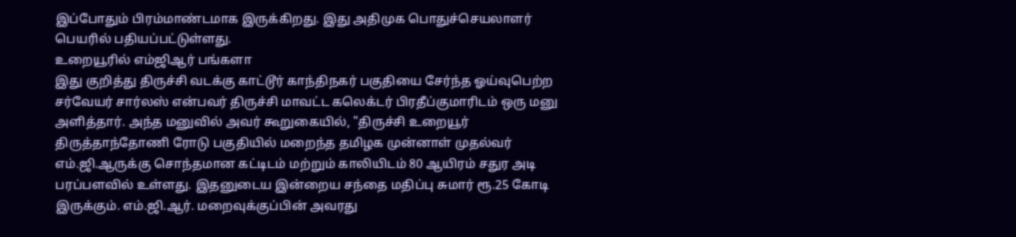இப்போதும் பிரம்மாண்டமாக இருக்கிறது. இது அதிமுக பொதுச்செயலாளர் பெயரில் பதியப்பட்டுள்ளது.
உறையூரில் எம்ஜிஆர் பங்களா
இது குறித்து திருச்சி வடக்கு காட்டூர் காந்திநகர் பகுதியை சேர்ந்த ஓய்வுபெற்ற சர்வேயர் சார்லஸ் என்பவர் திருச்சி மாவட்ட கலெக்டர் பிரதீப்குமாரிடம் ஒரு மனு அளித்தார். அந்த மனுவில் அவர் கூறுகையில், "திருச்சி உறையூர் திருத்தாந்தோணி ரோடு பகுதியில் மறைந்த தமிழக முன்னாள் முதல்வர் எம்.ஜி.ஆருக்கு சொந்தமான கட்டிடம் மற்றும் காலியிடம் 80 ஆயிரம் சதுர அடி பரப்பளவில் உள்ளது. இதனுடைய இன்றைய சந்தை மதிப்பு சுமார் ரூ.25 கோடி இருக்கும். எம்.ஜி.ஆர். மறைவுக்குப்பின் அவரது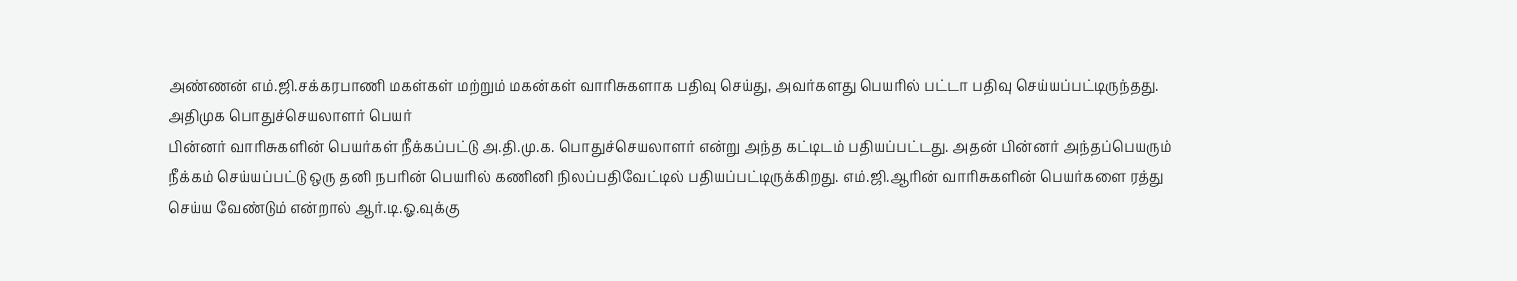அண்ணன் எம்.ஜி.சக்கரபாணி மகள்கள் மற்றும் மகன்கள் வாரிசுகளாக பதிவு செய்து, அவர்களது பெயரில் பட்டா பதிவு செய்யப்பட்டிருந்தது.
அதிமுக பொதுச்செயலாளர் பெயர்
பின்னர் வாரிசுகளின் பெயர்கள் நீக்கப்பட்டு அ.தி.மு.க. பொதுச்செயலாளர் என்று அந்த கட்டிடம் பதியப்பட்டது. அதன் பின்னர் அந்தப்பெயரும் நீக்கம் செய்யப்பட்டு ஒரு தனி நபரின் பெயரில் கணினி நிலப்பதிவேட்டில் பதியப்பட்டிருக்கிறது. எம்.ஜி.ஆரின் வாரிசுகளின் பெயர்களை ரத்து செய்ய வேண்டும் என்றால் ஆர்.டி.ஓ.வுக்கு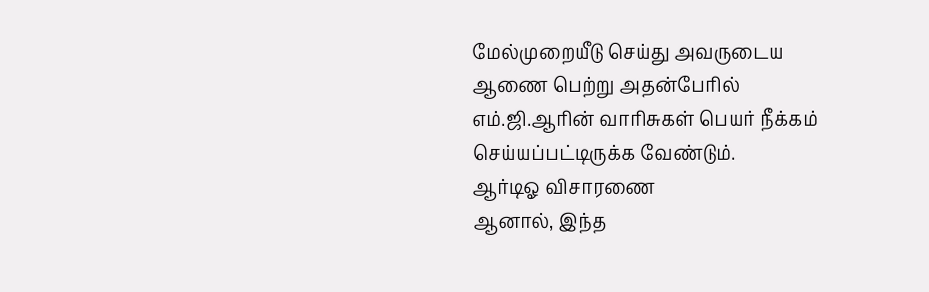மேல்முறையீடு செய்து அவருடைய ஆணை பெற்று அதன்பேரில் எம்.ஜி.ஆரின் வாரிசுகள் பெயர் நீக்கம் செய்யப்பட்டிருக்க வேண்டும்.
ஆர்டிஓ விசாரணை
ஆனால், இந்த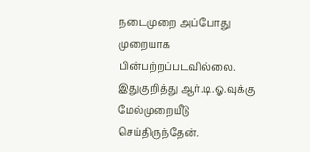நடைமுறை அப்போது முறையாக பின்பற்றப்படவில்லை. இதுகுறித்து ஆர்.டி.ஓ.வுக்கு மேல்முறையீடு செய்திருந்தேன்.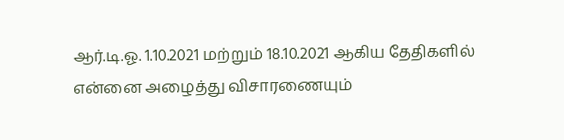ஆர்.டி.ஓ. 1.10.2021 மற்றும் 18.10.2021 ஆகிய தேதிகளில் என்னை அழைத்து விசாரணையும்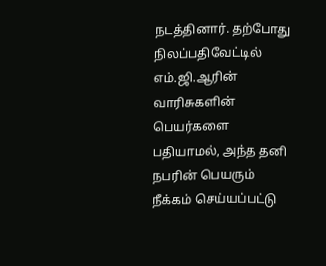நடத்தினார். தற்போது நிலப்பதிவேட்டில் எம்.ஜி.ஆரின் வாரிசுகளின் பெயர்களை பதியாமல், அந்த தனி நபரின் பெயரும் நீக்கம் செய்யப்பட்டு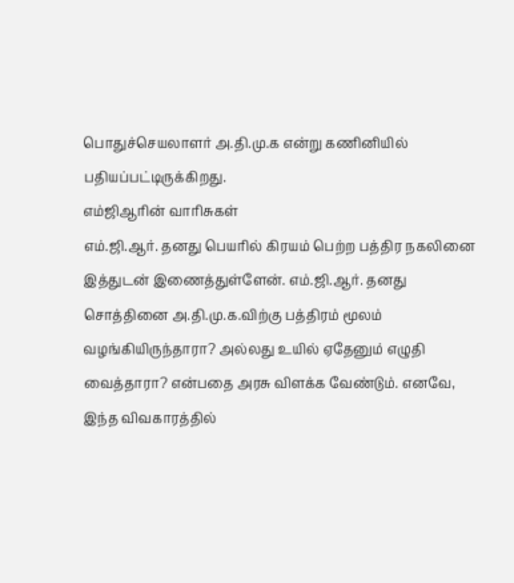பொதுச்செயலாளர் அ.தி.மு.க என்று கணினியில் பதியப்பட்டிருக்கிறது.
எம்ஜிஆரின் வாரிசுகள்
எம்.ஜி.ஆர். தனது பெயரில் கிரயம் பெற்ற பத்திர நகலினை இத்துடன் இணைத்துள்ளேன். எம்.ஜி.ஆர். தனது சொத்தினை அ.தி.மு.க.விற்கு பத்திரம் மூலம் வழங்கியிருந்தாரா? அல்லது உயில் ஏதேனும் எழுதி வைத்தாரா? என்பதை அரசு விளக்க வேண்டும். எனவே, இந்த விவகாரத்தில்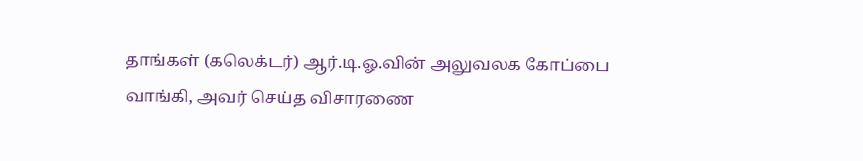தாங்கள் (கலெக்டர்) ஆர்.டி.ஓ.வின் அலுவலக கோப்பை வாங்கி, அவர் செய்த விசாரணை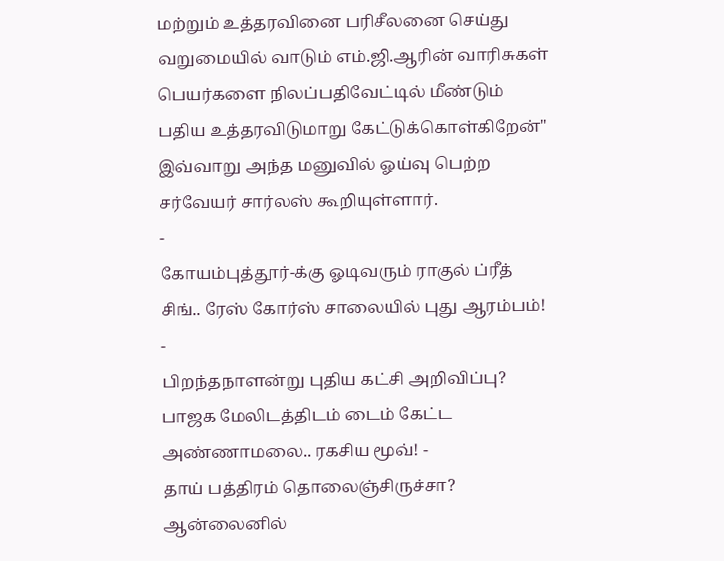மற்றும் உத்தரவினை பரிசீலனை செய்து வறுமையில் வாடும் எம்.ஜி.ஆரின் வாரிசுகள் பெயர்களை நிலப்பதிவேட்டில் மீண்டும் பதிய உத்தரவிடுமாறு கேட்டுக்கொள்கிறேன்" இவ்வாறு அந்த மனுவில் ஓய்வு பெற்ற சர்வேயர் சார்லஸ் கூறியுள்ளார்.
-
கோயம்புத்தூர்-க்கு ஓடிவரும் ராகுல் ப்ரீத் சிங்.. ரேஸ் கோர்ஸ் சாலையில் புது ஆரம்பம்! -
பிறந்தநாளன்று புதிய கட்சி அறிவிப்பு? பாஜக மேலிடத்திடம் டைம் கேட்ட அண்ணாமலை.. ரகசிய மூவ்! -
தாய் பத்திரம் தொலைஞ்சிருச்சா? ஆன்லைனில்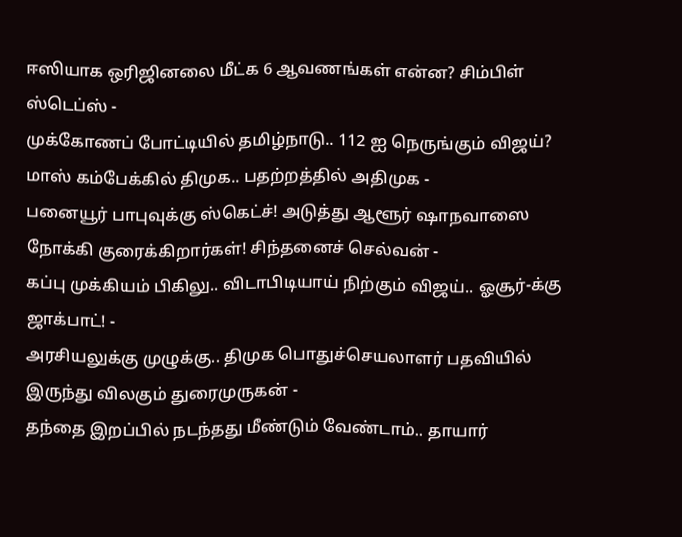ஈஸியாக ஒரிஜினலை மீட்க 6 ஆவணங்கள் என்ன? சிம்பிள் ஸ்டெப்ஸ் -
முக்கோணப் போட்டியில் தமிழ்நாடு.. 112 ஐ நெருங்கும் விஜய்? மாஸ் கம்பேக்கில் திமுக.. பதற்றத்தில் அதிமுக -
பனையூர் பாபுவுக்கு ஸ்கெட்ச்! அடுத்து ஆளூர் ஷாநவாஸை நோக்கி குரைக்கிறார்கள்! சிந்தனைச் செல்வன் -
கப்பு முக்கியம் பிகிலு.. விடாபிடியாய் நிற்கும் விஜய்.. ஓசூர்-க்கு ஜாக்பாட்! -
அரசியலுக்கு முழுக்கு.. திமுக பொதுச்செயலாளர் பதவியில் இருந்து விலகும் துரைமுருகன் -
தந்தை இறப்பில் நடந்தது மீண்டும் வேண்டாம்.. தாயார்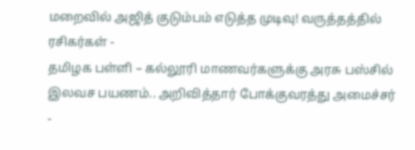மறைவில் அஜித் குடும்பம் எடுத்த முடிவு! வருத்தத்தில் ரசிகர்கள் -
தமிழக பள்ளி – கல்லூரி மாணவர்களுக்கு அரசு பஸ்சில் இலவச பயணம்.. அறிவித்தார் போக்குவரத்து அமைச்சர் -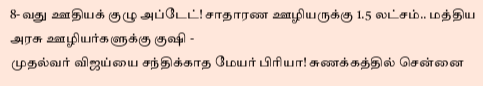8-வது ஊதியக் குழு அப்டேட்! சாதாரண ஊழியருக்கு 1.5 லட்சம்.. மத்திய அரசு ஊழியர்களுக்கு குஷி -
முதல்வர் விஜய்யை சந்திக்காத மேயர் பிரியா! சுணக்கத்தில் சென்னை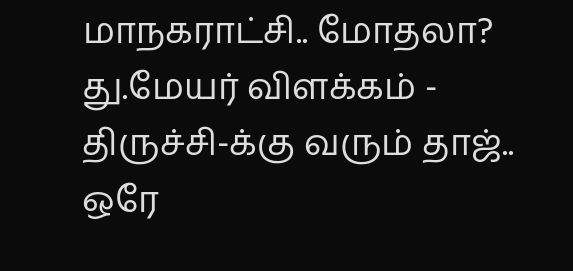மாநகராட்சி.. மோதலா? து.மேயர் விளக்கம் -
திருச்சி-க்கு வரும் தாஜ்.. ஒரே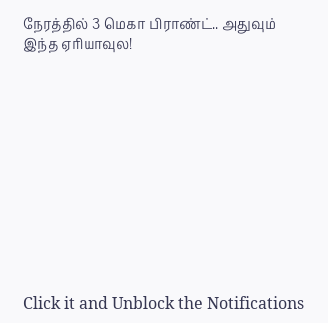நேரத்தில் 3 மெகா பிராண்ட்.. அதுவும் இந்த ஏரியாவுல!












Click it and Unblock the Notifications